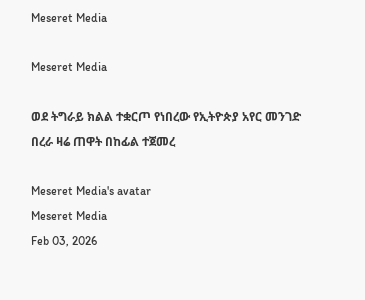Meseret Media

Meseret Media

ወደ ትግራይ ክልል ተቋርጦ የነበረው የኢትዮጵያ አየር መንገድ በረራ ዛሬ ጠዋት በከፊል ተጀመረ

Meseret Media's avatar
Meseret Media
Feb 03, 2026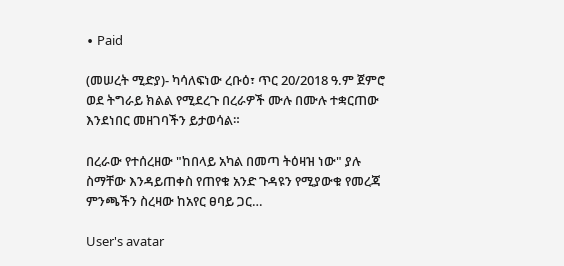∙ Paid

(መሠረት ሚድያ)- ካሳለፍነው ረቡዕ፣ ጥር 20/2018 ዓ.ም ጀምሮ ወደ ትግራይ ክልል የሚደረጉ በረራዎች ሙሉ በሙሉ ተቋርጠው እንደነበር መዘገባችን ይታወሳል።

በረራው የተሰረዘው "ከበላይ አካል በመጣ ትዕዛዝ ነው" ያሉ ስማቸው እንዳይጠቀስ የጠየቁ አንድ ጉዳዩን የሚያውቁ የመረጃ ምንጫችን ስረዛው ከአየር ፀባይ ጋር…

User's avatar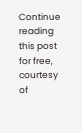Continue reading this post for free, courtesy of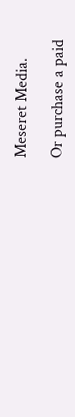Meseret Media.

Or purchase a paid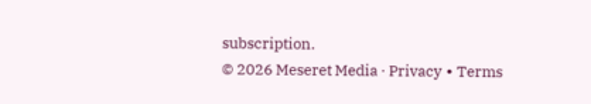subscription.
© 2026 Meseret Media · Privacy ∙ Terms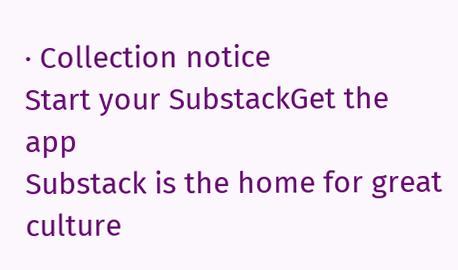∙ Collection notice
Start your SubstackGet the app
Substack is the home for great culture